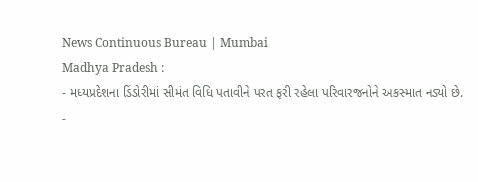News Continuous Bureau | Mumbai
Madhya Pradesh :
- મધ્યપ્રદેશના ડિંડોરીમાં સીમંત વિધિ પતાવીને પરત ફરી રહેલા પરિવારજનોને અકસ્માત નડ્યો છે.
-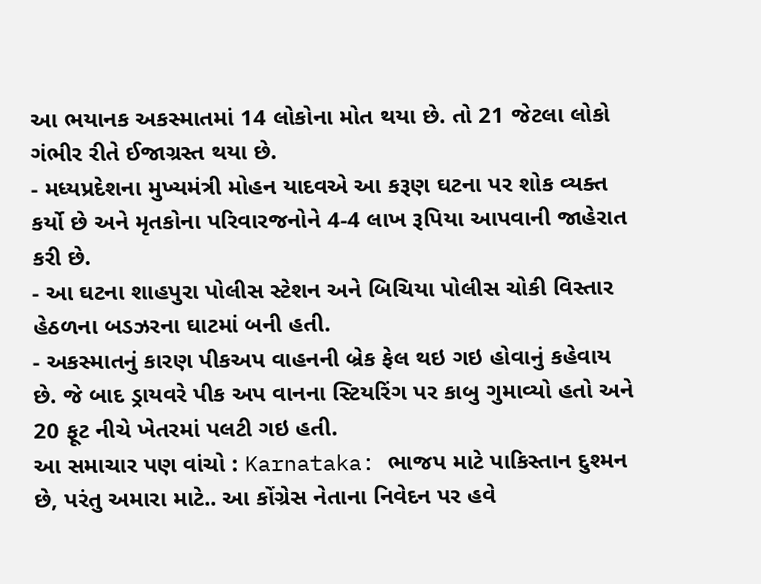આ ભયાનક અકસ્માતમાં 14 લોકોના મોત થયા છે. તો 21 જેટલા લોકો ગંભીર રીતે ઈજાગ્રસ્ત થયા છે.
- મધ્યપ્રદેશના મુખ્યમંત્રી મોહન યાદવએ આ કરૂણ ઘટના પર શોક વ્યક્ત કર્યો છે અને મૃતકોના પરિવારજનોને 4-4 લાખ રૂપિયા આપવાની જાહેરાત કરી છે.
- આ ઘટના શાહપુરા પોલીસ સ્ટેશન અને બિચિયા પોલીસ ચોકી વિસ્તાર હેઠળના બડઝરના ઘાટમાં બની હતી.
- અકસ્માતનું કારણ પીકઅપ વાહનની બ્રેક ફેલ થઇ ગઇ હોવાનું કહેવાય છે. જે બાદ ડ્રાયવરે પીક અપ વાનના સ્ટિયરિંગ પર કાબુ ગુમાવ્યો હતો અને 20 ફૂટ નીચે ખેતરમાં પલટી ગઇ હતી.
આ સમાચાર પણ વાંચો : Karnataka: ભાજપ માટે પાકિસ્તાન દુશ્મન છે, પરંતુ અમારા માટે.. આ કોંગ્રેસ નેતાના નિવેદન પર હવે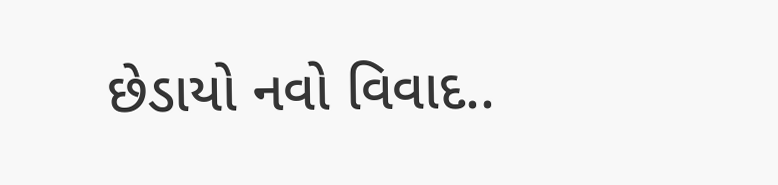છેડાયો નવો વિવાદ..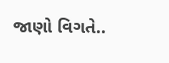જાણો વિગતે..